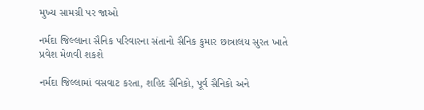મુખ્ય સામગ્રી પર જાઓ

નર્મદા જિલ્લાના સૈનિક પરિવારના સંતાનો સૈનિક કુમાર છાત્રાલય સુરત ખાતે પ્રવેશ મેળવી શકશે

નર્મદા જિલ્લામાં વસવાટ કરતા, શહિદ સૈનિકો, પૂર્વ સૈનિકો અને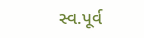સ્વ.પૂર્વ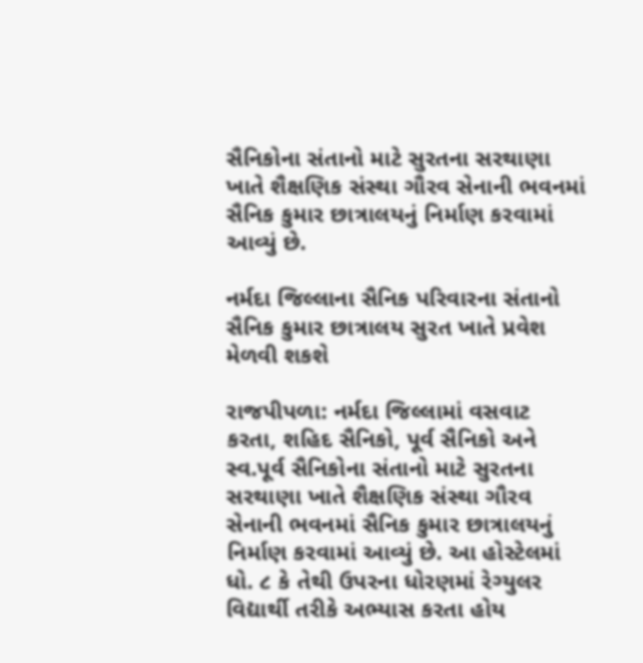સૈનિકોના સંતાનો માટે સુરતના સરથાણા ખાતે શૈક્ષણિક સંસ્થા ગૌરવ સેનાની ભવનમાં સૈનિક કુમાર છાત્રાલયનું નિર્માણ કરવામાં આવ્યું છે.

નર્મદા જિલ્લાના સૈનિક પરિવારના સંતાનો સૈનિક કુમાર છાત્રાલય સુરત ખાતે પ્રવેશ મેળવી શકશે

રાજપીપળા: નર્મદા જિલ્લામાં વસવાટ કરતા, શહિદ સૈનિકો, પૂર્વ સૈનિકો અને સ્વ.પૂર્વ સૈનિકોના સંતાનો માટે સુરતના સરથાણા ખાતે શૈક્ષણિક સંસ્થા ગૌરવ સેનાની ભવનમાં સૈનિક કુમાર છાત્રાલયનું નિર્માણ કરવામાં આવ્યું છે. આ હોસ્ટેલમાં ધો. ૮ કે તેથી ઉપરના ધોરણમાં રેગ્યુલર વિદ્યાર્થી તરીકે અભ્યાસ કરતા હોય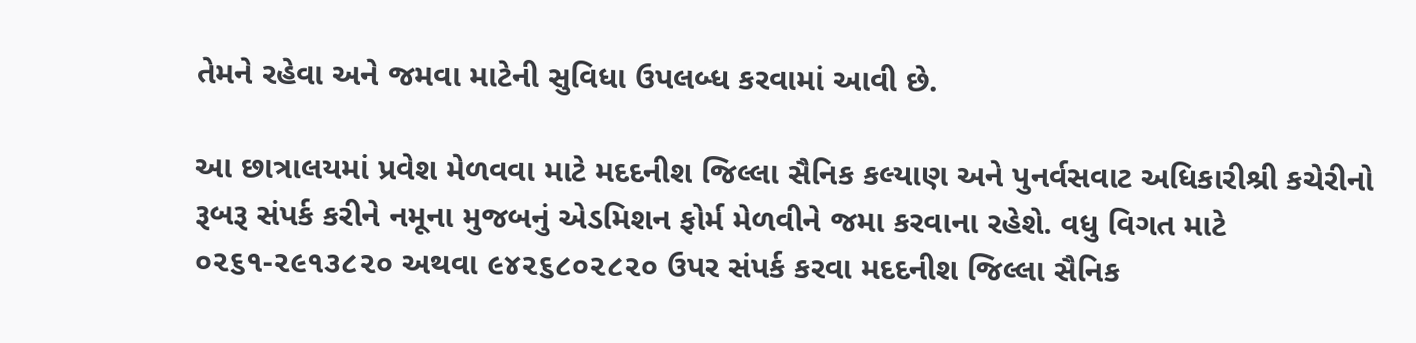તેમને રહેવા અને જમવા માટેની સુવિધા ઉપલબ્ધ કરવામાં આવી છે.

આ છાત્રાલયમાં પ્રવેશ મેળવવા માટે મદદનીશ જિલ્લા સૈનિક કલ્યાણ અને પુનર્વસવાટ અધિકારીશ્રી કચેરીનો રૂબરૂ સંપર્ક કરીને નમૂના મુજબનું એડમિશન ફોર્મ મેળવીને જમા કરવાના રહેશે. વધુ વિગત માટે ૦૨૬૧-૨૯૧૩૮૨૦ અથવા ૯૪૨૬૮૦૨૮૨૦ ઉપર સંપર્ક કરવા મદદનીશ જિલ્લા સૈનિક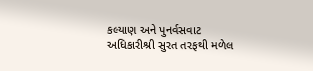કલ્યાણ અને પુનર્વસવાટ અધિકારીશ્રી સુરત તરફથી મળેલ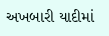અખબારી યાદીમાં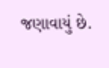જણાવાયું છે.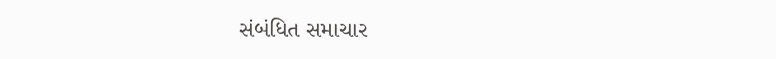સંબંધિત સમાચાર